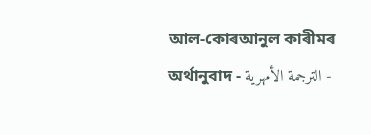আল-কোৰআনুল কাৰীমৰ অৰ্থানুবাদ - الترجمة الأمهرية -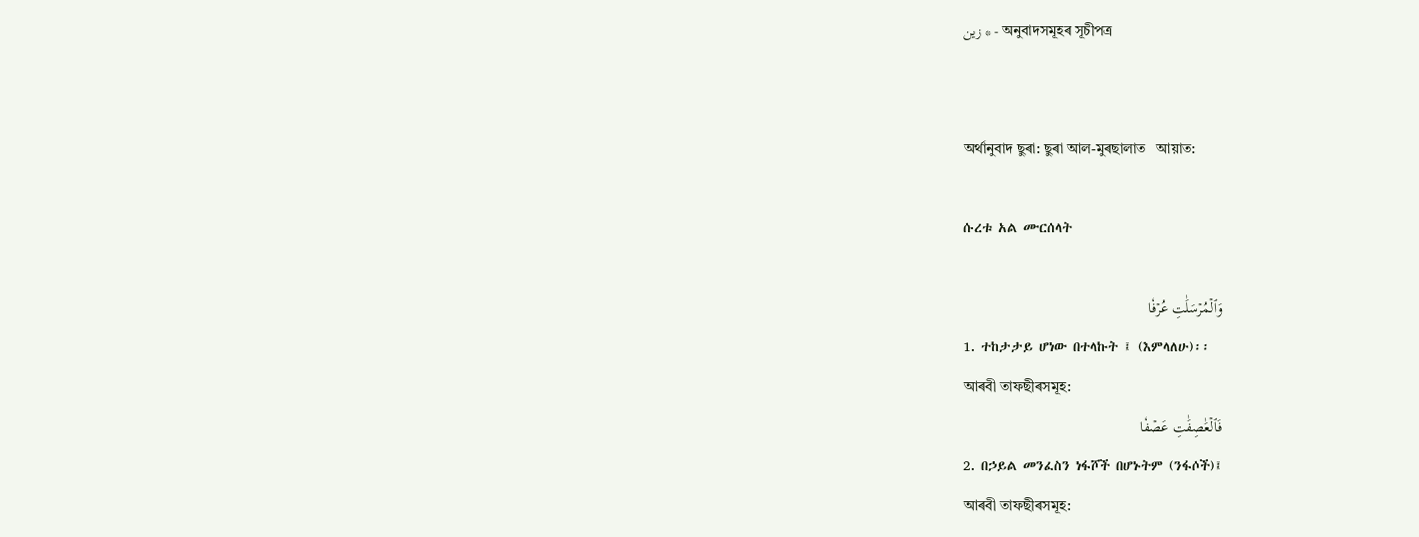زين * - অনুবাদসমূহৰ সূচীপত্ৰ


অৰ্থানুবাদ ছুৰা: ছুৰা আল-মুৰছালাত   আয়াত:

ሱረቱ አል ሙርሰላት

وَٱلۡمُرۡسَلَٰتِ عُرۡفٗا
1. ተከታታይ ሆነው በተላኩት ፤ (እምላለሁ)፡፡
আৰবী তাফছীৰসমূহ:
فَٱلۡعَٰصِفَٰتِ عَصۡفٗا
2. በኃይል መንፈስን ነፋሾች በሆኑትም (ንፋሶች)፤
আৰবী তাফছীৰসমূহ: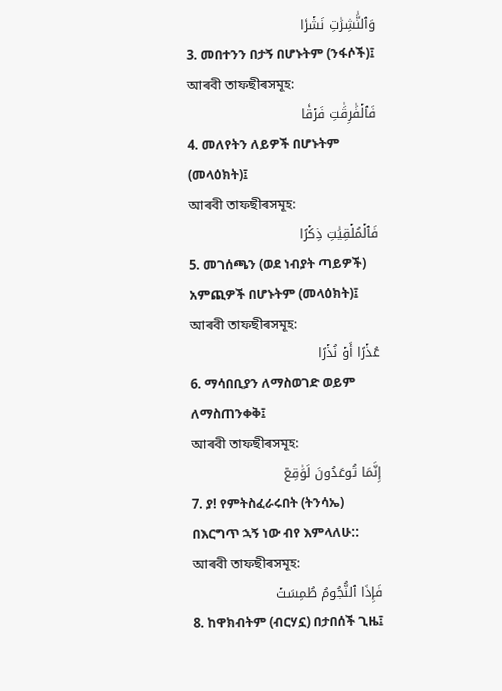وَٱلنَّٰشِرَٰتِ نَشۡرٗا
3. መበተንን በታኝ በሆኑትም (ንፋሶች)፤
আৰবী তাফছীৰসমূহ:
فَٱلۡفَٰرِقَٰتِ فَرۡقٗا
4. መለየትን ለይዎች በሆኑትም (መላዕክት)፤
আৰবী তাফছীৰসমূহ:
فَٱلۡمُلۡقِيَٰتِ ذِكۡرًا
5. መገሰጫን (ወደ ነብያት ጣይዎች) አምጪዎች በሆኑትም (መላዕክት)፤
আৰবী তাফছীৰসমূহ:
عُذۡرًا أَوۡ نُذۡرًا
6. ማሳበቢያን ለማስወገድ ወይም ለማስጠንቀቅ፤
আৰবী তাফছীৰসমূহ:
إِنَّمَا تُوعَدُونَ لَوَٰقِعٞ
7. ያ! የምትስፈራሩበት (ትንሳኤ) በእርግጥ ኋኝ ነው ብየ እምላለሁ::
আৰবী তাফছীৰসমূহ:
فَإِذَا ٱلنُّجُومُ طُمِسَتۡ
8. ከዋክብትም (ብርሃኗ) በታበሰች ጊዜ፤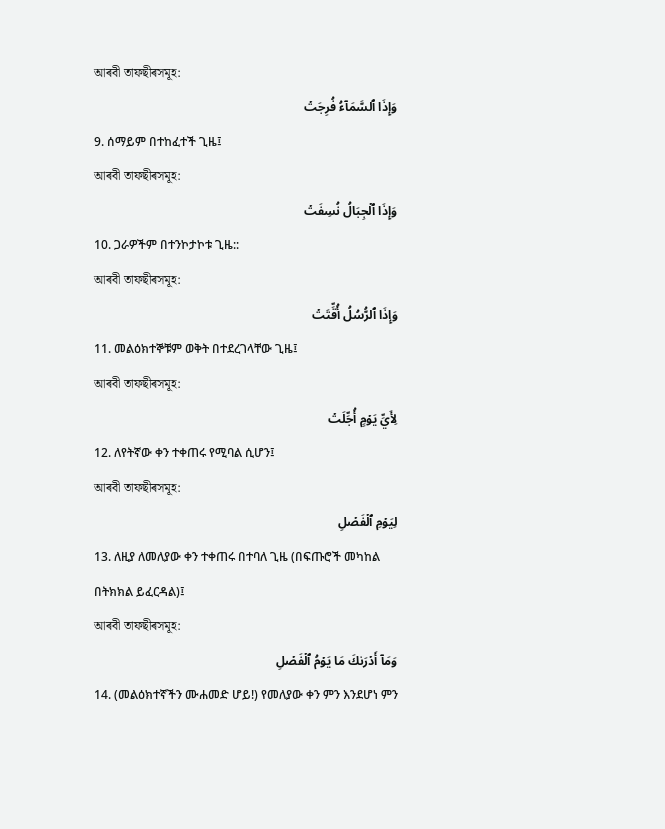আৰবী তাফছীৰসমূহ:
وَإِذَا ٱلسَّمَآءُ فُرِجَتۡ
9. ሰማይም በተከፈተች ጊዜ፤
আৰবী তাফছীৰসমূহ:
وَإِذَا ٱلۡجِبَالُ نُسِفَتۡ
10. ጋራዎችም በተንኮታኮቱ ጊዜ::
আৰবী তাফছীৰসমূহ:
وَإِذَا ٱلرُّسُلُ أُقِّتَتۡ
11. መልዕክተኞቹም ወቅት በተደረገላቸው ጊዜ፤
আৰবী তাফছীৰসমূহ:
لِأَيِّ يَوۡمٍ أُجِّلَتۡ
12. ለየትኛው ቀን ተቀጠሩ የሚባል ሲሆን፤
আৰবী তাফছীৰসমূহ:
لِيَوۡمِ ٱلۡفَصۡلِ
13. ለዚያ ለመለያው ቀን ተቀጠሩ በተባለ ጊዜ (በፍጡሮች መካከል በትክክል ይፈርዳል)፤
আৰবী তাফছীৰসমূহ:
وَمَآ أَدۡرَىٰكَ مَا يَوۡمُ ٱلۡفَصۡلِ
14. (መልዕክተኛችን ሙሐመድ ሆይ!) የመለያው ቀን ምን እንደሆነ ምን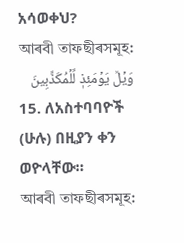አሳወቀህ?
আৰবী তাফছীৰসমূহ:
وَيۡلٞ يَوۡمَئِذٖ لِّلۡمُكَذِّبِينَ
15. ለአስተባባዮች (ሁሉ) በዚያን ቀን ወዮላቸው።
আৰবী তাফছীৰসমূহ: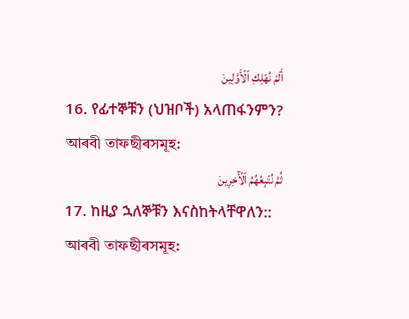أَلَمۡ نُهۡلِكِ ٱلۡأَوَّلِينَ
16. የፊተኞቹን (ህዝቦች) አላጠፋንምን?
আৰবী তাফছীৰসমূহ:
ثُمَّ نُتۡبِعُهُمُ ٱلۡأٓخِرِينَ
17. ከዚያ ኋለኞቹን እናስከትላቸዋለን::
আৰবী তাফছীৰসমূহ: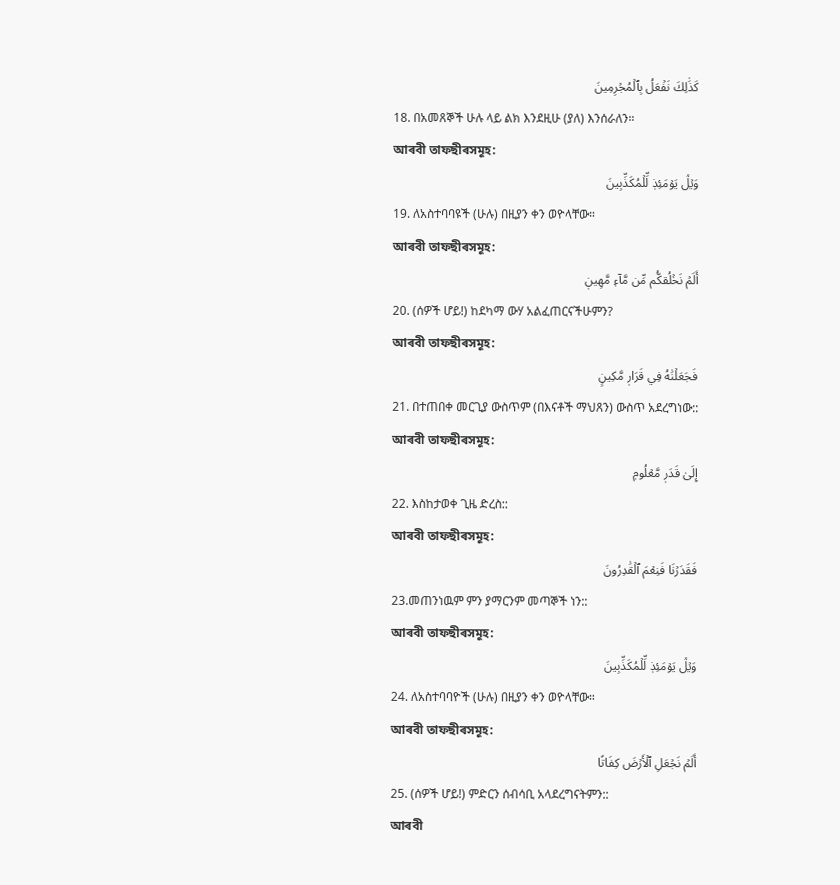كَذَٰلِكَ نَفۡعَلُ بِٱلۡمُجۡرِمِينَ
18. በአመጸኞች ሁሉ ላይ ልክ እንደዚሁ (ያለ) እንሰራለን።
আৰবী তাফছীৰসমূহ:
وَيۡلٞ يَوۡمَئِذٖ لِّلۡمُكَذِّبِينَ
19. ለአስተባባዩች (ሁሉ) በዚያን ቀን ወዮላቸው።
আৰবী তাফছীৰসমূহ:
أَلَمۡ نَخۡلُقكُّم مِّن مَّآءٖ مَّهِينٖ
20. (ሰዎች ሆይ!) ከደካማ ውሃ አልፈጠርናችሁምን?
আৰবী তাফছীৰসমূহ:
فَجَعَلۡنَٰهُ فِي قَرَارٖ مَّكِينٍ
21. በተጠበቀ መርጊያ ውስጥም (በእናቶች ማህጸን) ውስጥ አደረግነው::
আৰবী তাফছীৰসমূহ:
إِلَىٰ قَدَرٖ مَّعۡلُومٖ
22. እስከታወቀ ጊዜ ድረስ::
আৰবী তাফছীৰসমূহ:
فَقَدَرۡنَا فَنِعۡمَ ٱلۡقَٰدِرُونَ
23.መጠንነዉም ምን ያማርንም መጣኞች ነን::
আৰবী তাফছীৰসমূহ:
وَيۡلٞ يَوۡمَئِذٖ لِّلۡمُكَذِّبِينَ
24. ለአስተባባዮች (ሁሉ) በዚያን ቀን ወዮላቸው።
আৰবী তাফছীৰসমূহ:
أَلَمۡ نَجۡعَلِ ٱلۡأَرۡضَ كِفَاتًا
25. (ሰዎች ሆይ!) ምድርን ሰብሳቢ አላደረግናትምን::
আৰবী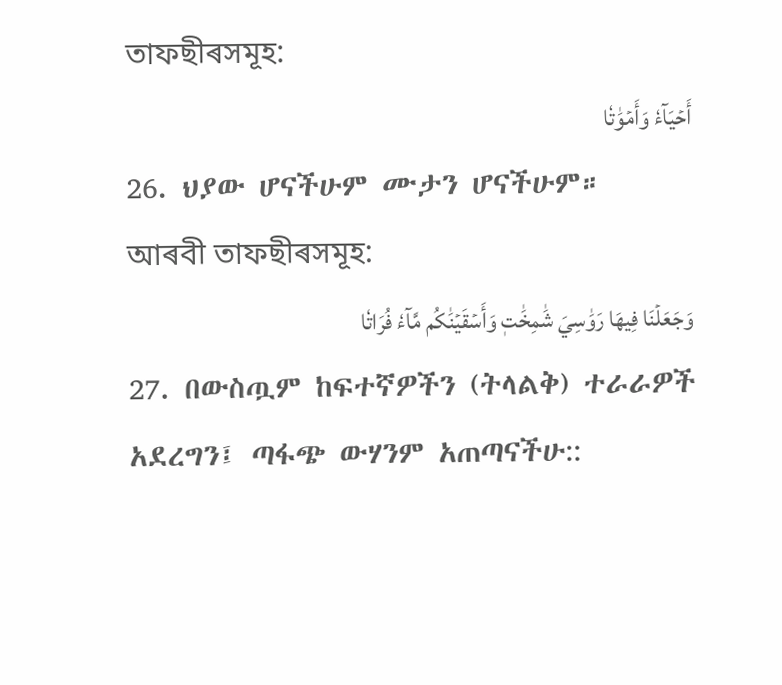তাফছীৰসমূহ:
أَحۡيَآءٗ وَأَمۡوَٰتٗا
26. ህያው ሆናችሁም ሙታን ሆናችሁም።
আৰবী তাফছীৰসমূহ:
وَجَعَلۡنَا فِيهَا رَوَٰسِيَ شَٰمِخَٰتٖ وَأَسۡقَيۡنَٰكُم مَّآءٗ فُرَاتٗا
27. በውስጧም ከፍተኛዎችን (ትላልቅ) ተራራዎች አደረግን፤ ጣፋጭ ውሃንም አጠጣናችሁ::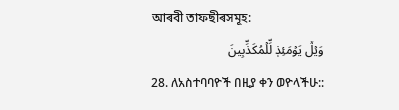আৰবী তাফছীৰসমূহ:
وَيۡلٞ يَوۡمَئِذٖ لِّلۡمُكَذِّبِينَ
28. ለአስተባባዮች በዚያ ቀን ወዮላችሁ::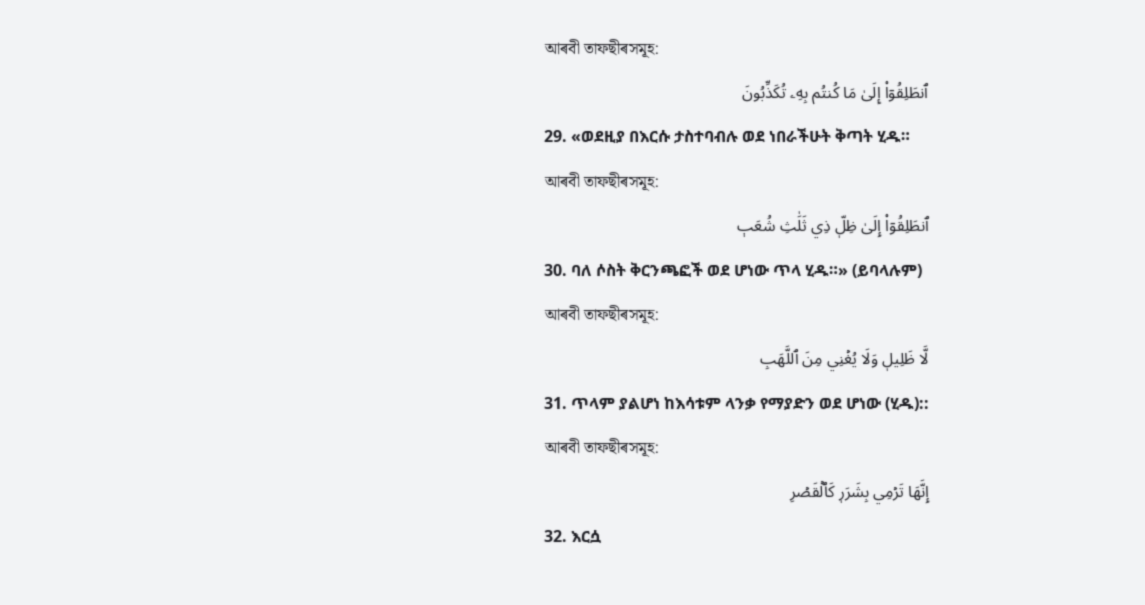আৰবী তাফছীৰসমূহ:
ٱنطَلِقُوٓاْ إِلَىٰ مَا كُنتُم بِهِۦ تُكَذِّبُونَ
29. «ወደዚያ በእርሱ ታስተባብሉ ወደ ነበራችሁት ቅጣት ሂዱ።
আৰবী তাফছীৰসমূহ:
ٱنطَلِقُوٓاْ إِلَىٰ ظِلّٖ ذِي ثَلَٰثِ شُعَبٖ
30. ባለ ሶስት ቅርንጫፎች ወደ ሆነው ጥላ ሂዱ።» (ይባላሉም)
আৰবী তাফছীৰসমূহ:
لَّا ظَلِيلٖ وَلَا يُغۡنِي مِنَ ٱللَّهَبِ
31. ጥላም ያልሆነ ከእሳቱም ላንቃ የማያድን ወደ ሆነው (ሂዱ)::
আৰবী তাফছীৰসমূহ:
إِنَّهَا تَرۡمِي بِشَرَرٖ كَٱلۡقَصۡرِ
32. እርሷ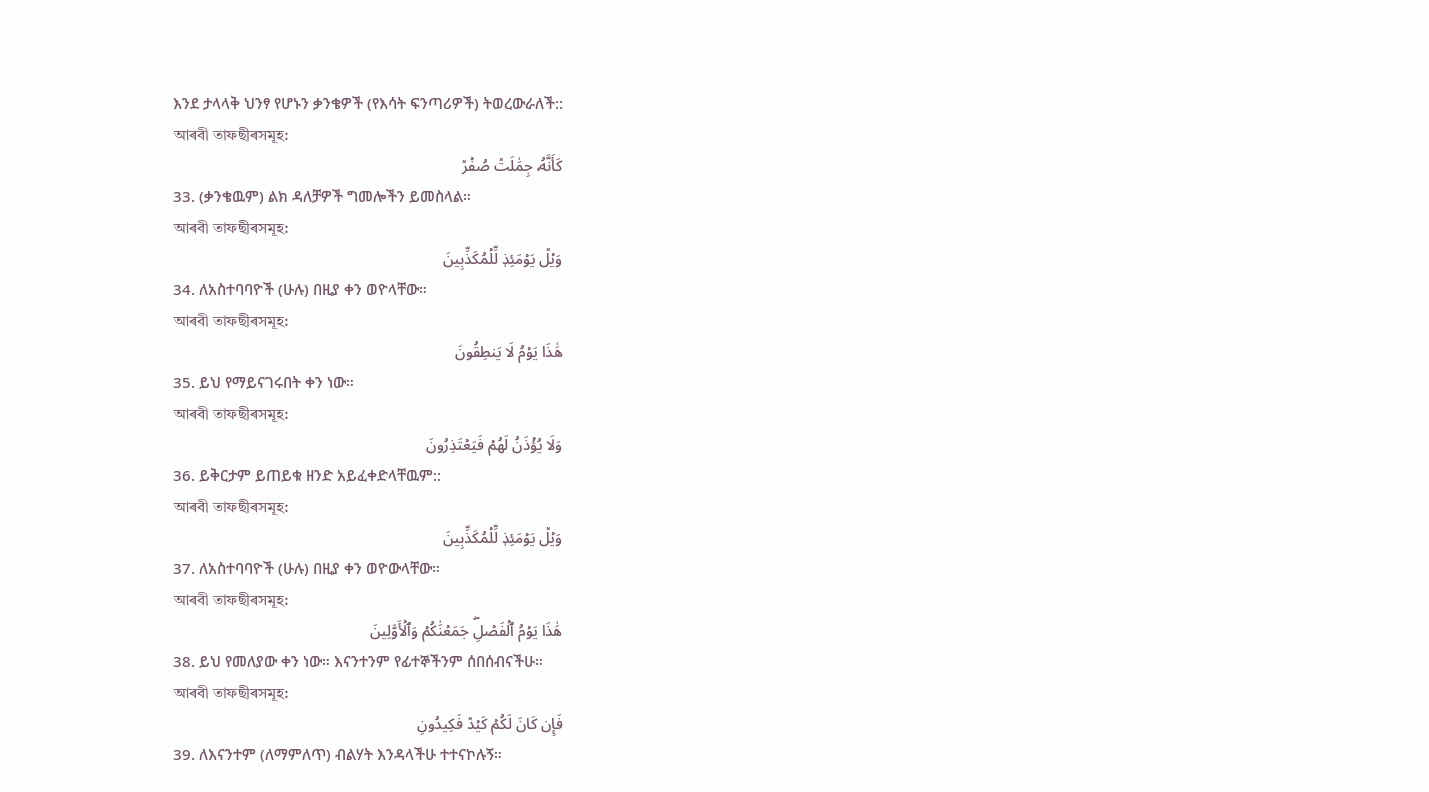እንደ ታላላቅ ህንፃ የሆኑን ቃንቄዎች (የእሳት ፍንጣሪዎች) ትወረውራለች::
আৰবী তাফছীৰসমূহ:
كَأَنَّهُۥ جِمَٰلَتٞ صُفۡرٞ
33. (ቃንቄዉም) ልክ ዳለቻዎች ግመሎችን ይመስላል።
আৰবী তাফছীৰসমূহ:
وَيۡلٞ يَوۡمَئِذٖ لِّلۡمُكَذِّبِينَ
34. ለአስተባባዮች (ሁሉ) በዚያ ቀን ወዮላቸው።
আৰবী তাফছীৰসমূহ:
هَٰذَا يَوۡمُ لَا يَنطِقُونَ
35. ይህ የማይናገሩበት ቀን ነው።
আৰবী তাফছীৰসমূহ:
وَلَا يُؤۡذَنُ لَهُمۡ فَيَعۡتَذِرُونَ
36. ይቅርታም ይጠይቁ ዘንድ አይፈቀድላቸዉም::
আৰবী তাফছীৰসমূহ:
وَيۡلٞ يَوۡمَئِذٖ لِّلۡمُكَذِّبِينَ
37. ለአስተባባዮች (ሁሉ) በዚያ ቀን ወዮውላቸው።
আৰবী তাফছীৰসমূহ:
هَٰذَا يَوۡمُ ٱلۡفَصۡلِۖ جَمَعۡنَٰكُمۡ وَٱلۡأَوَّلِينَ
38. ይህ የመለያው ቀን ነው። እናንተንም የፊተኞችንም ሰበሰብናችሁ።
আৰবী তাফছীৰসমূহ:
فَإِن كَانَ لَكُمۡ كَيۡدٞ فَكِيدُونِ
39. ለእናንተም (ለማምለጥ) ብልሃት እንዳላችሁ ተተናኮሉኝ።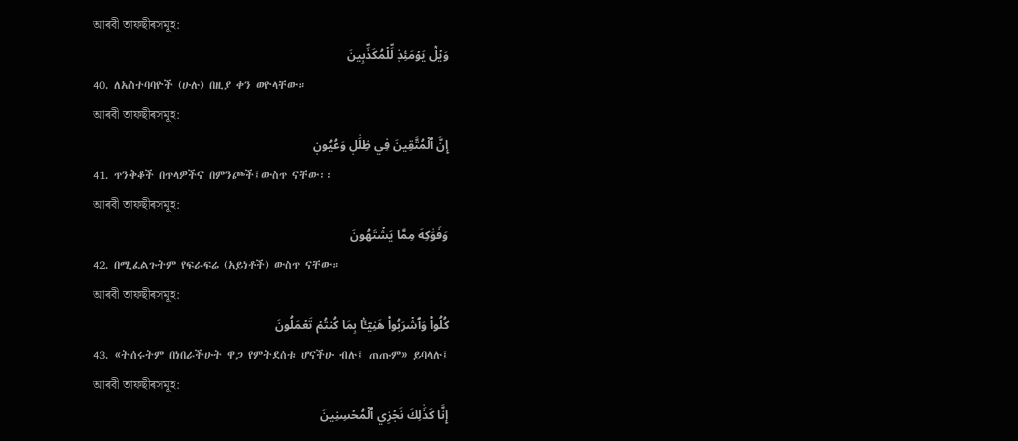আৰবী তাফছীৰসমূহ:
وَيۡلٞ يَوۡمَئِذٖ لِّلۡمُكَذِّبِينَ
40. ለአስተባባዮች (ሁሉ) በዚያ ቀን ወዮላቸው።
আৰবী তাফছীৰসমূহ:
إِنَّ ٱلۡمُتَّقِينَ فِي ظِلَٰلٖ وَعُيُونٖ
41. ጥንቅቆች በጥላዎችና በምንጮች፤ውስጥ ናቸው፡፡
আৰবী তাফছীৰসমূহ:
وَفَوَٰكِهَ مِمَّا يَشۡتَهُونَ
42. በሚፈልጉትም የፍራፍሬ (አይነቶች) ውስጥ ናቸው።
আৰবী তাফছীৰসমূহ:
كُلُواْ وَٱشۡرَبُواْ هَنِيٓـَٔۢا بِمَا كُنتُمۡ تَعۡمَلُونَ
43. «ትሰሩትም በነበራችሁት ዋጋ የምትደሰቱ ሆናችሁ ብሉ፤ ጠጡም» ይባላሉ፤
আৰবী তাফছীৰসমূহ:
إِنَّا كَذَٰلِكَ نَجۡزِي ٱلۡمُحۡسِنِينَ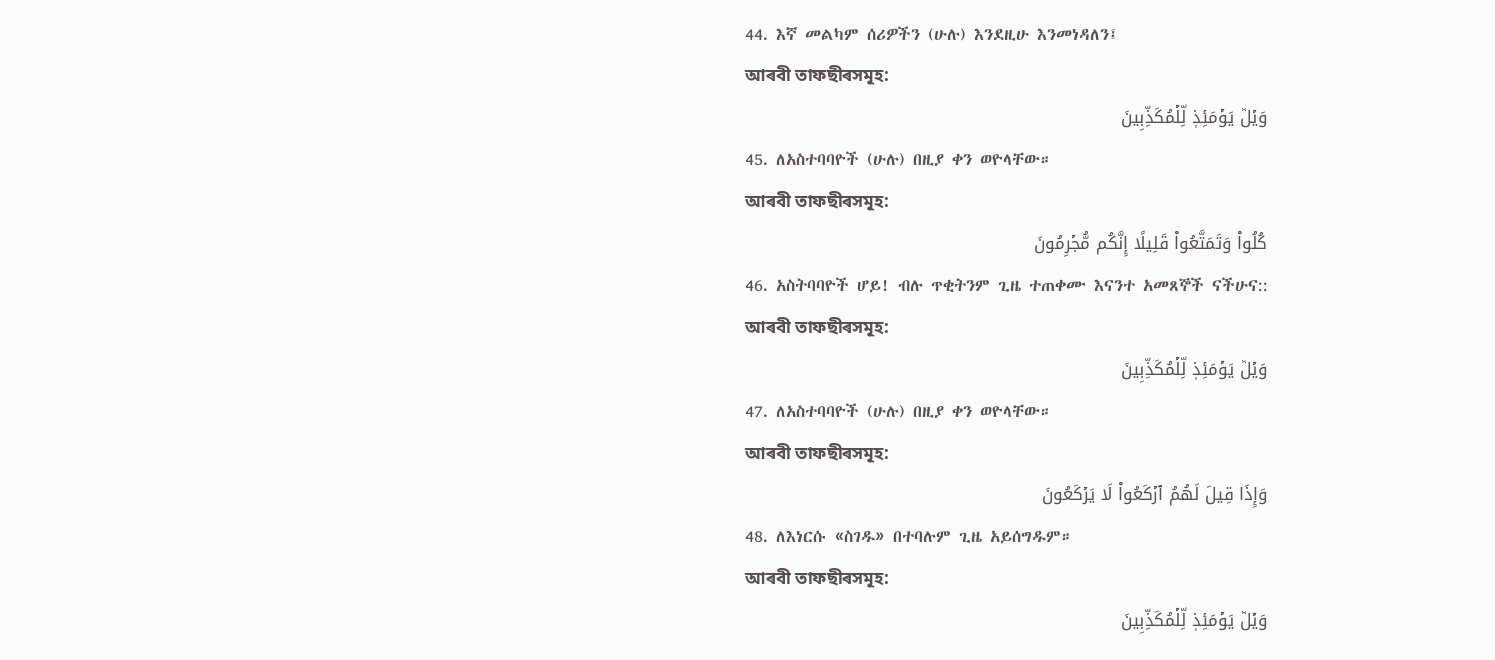44. እኛ መልካም ሰሪዎችን (ሁሉ) እንደዚሁ እንመነዳለን፤
আৰবী তাফছীৰসমূহ:
وَيۡلٞ يَوۡمَئِذٖ لِّلۡمُكَذِّبِينَ
45. ለአስተባባዮች (ሁሉ) በዚያ ቀን ወዮላቸው።
আৰবী তাফছীৰসমূহ:
كُلُواْ وَتَمَتَّعُواْ قَلِيلًا إِنَّكُم مُّجۡرِمُونَ
46. አስትባባዮች ሆይ! ብሉ ጥቂትንም ጊዜ ተጠቀሙ እናንተ አመጸኞች ናችሁና::
আৰবী তাফছীৰসমূহ:
وَيۡلٞ يَوۡمَئِذٖ لِّلۡمُكَذِّبِينَ
47. ለአስተባባዮች (ሁሉ) በዚያ ቀን ወዮላቸው።
আৰবী তাফছীৰসমূহ:
وَإِذَا قِيلَ لَهُمُ ٱرۡكَعُواْ لَا يَرۡكَعُونَ
48. ለእነርሱ «ስገዱ» በተባሉም ጊዜ አይሰግዱም።
আৰবী তাফছীৰসমূহ:
وَيۡلٞ يَوۡمَئِذٖ لِّلۡمُكَذِّبِينَ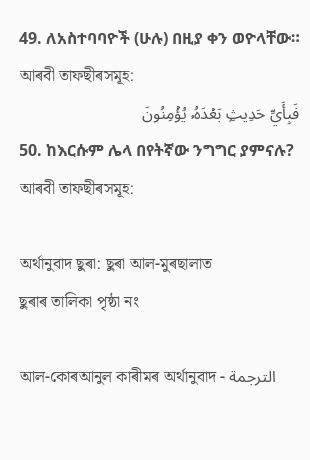49. ለአስተባባዮች (ሁሉ) በዚያ ቀን ወዮላቸው።
আৰবী তাফছীৰসমূহ:
فَبِأَيِّ حَدِيثِۭ بَعۡدَهُۥ يُؤۡمِنُونَ
50. ከእርሱም ሌላ በየትኛው ንግግር ያምናሉ?
আৰবী তাফছীৰসমূহ:

অৰ্থানুবাদ ছুৰা: ছুৰা আল-মুৰছালাত
ছুৰাৰ তালিকা পৃষ্ঠা নং

আল-কোৰআনুল কাৰীমৰ অৰ্থানুবাদ - الترجمة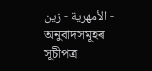الأمهرية - زين - অনুবাদসমূহৰ সূচীপত্ৰ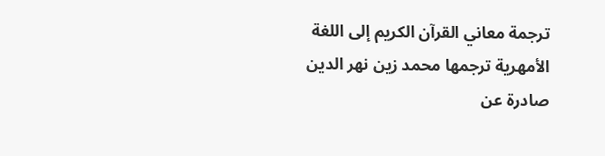ترجمة معاني القرآن الكريم إلى اللغة الأمهرية ترجمها محمد زين نهر الدين صادرة عن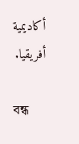أكاديمية أفريقيا.

বন্ধ